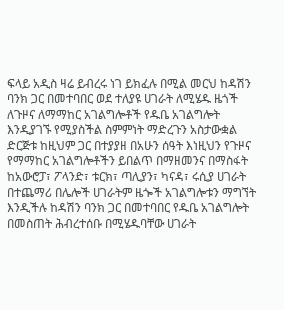ፍላይ አዲስ ዛሬ ይብረሩ ነገ ይክፈሉ በሚል መርህ ከዳሽን ባንክ ጋር በመተባበር ወደ ተለያዩ ሀገራት ለሚሄዱ ዜጎች ለጉዞና ለማማከር አገልግሎቶች የዱቤ አገልግሎት እንዲያገኙ የሚያስችል ስምምነት ማድረጉን አስታውቋል
ድርጅቱ ከዚህም ጋር በተያያዘ በአሁን ሰዓት እነዚህን የጉዞና የማማከር አገልግሎቶችን ይበልጥ በማዘመንና በማስፋት ከአውሮፓ፣ ፖላንድ፣ ቱርክ፣ ጣሊያን፣ ካናዳ፣ ሩሲያ ሀገራት በተጨማሪ በሌሎች ሀገራትም ዜጐች አገልግሎቱን ማግኘት እንዲችሉ ከዳሽን ባንክ ጋር በመተባበር የዱቤ አገልግሎት በመስጠት ሕብረተሰቡ በሚሄዱባቸው ሀገራት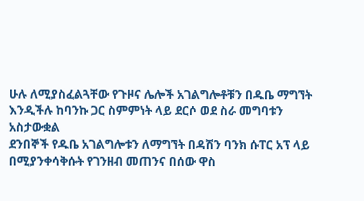ሁሉ ለሚያስፈልጓቸው የጉዞና ሌሎች አገልግሎቶቹን በዱቤ ማግኘት እንዲችሉ ከባንኩ ጋር ስምምነት ላይ ደርሶ ወደ ስራ መግባቱን አስታውቋል
ደንበኞች የዱቤ አገልግሎቱን ለማግኘት በዳሽን ባንክ ሱፐር አፕ ላይ በሚያንቀሳቅሱት የገንዘብ መጠንና በሰው ዋስ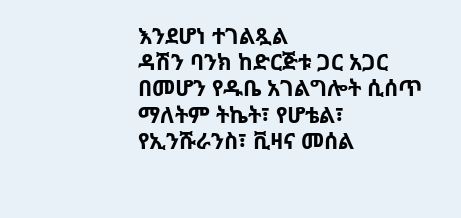እንደሆነ ተገልጿል
ዳሽን ባንክ ከድርጅቱ ጋር አጋር በመሆን የዱቤ አገልግሎት ሲሰጥ ማለትም ትኬት፣ የሆቴል፣ የኢንሹራንስ፣ ቪዛና መሰል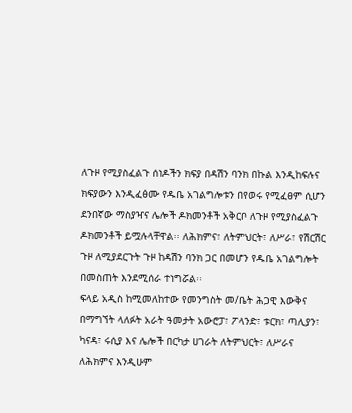ለጉዞ የሚያስፈልጉ ሰነዶችን ክፍያ በዳሽን ባንክ በኩል እንዲከፍሉና ክፍያውን እንዲፈፅሙ የዱቤ አገልግሎቱን በየወሩ የሚፈፀም ሲሆን ደንበኛው ማስያዣና ሌሎች ዶክመንቶች አቅርቦ ለጉዞ የሚያስፈልጉ ዶክመንቶች ይሟሉላቸዋል፡፡ ለሕክምና፣ ለትምህርት፣ ለሥራ፣ የሽርሽር ጉዞ ለሚያደርጉት ጉዞ ከዳሽን ባንክ ጋር በመሆን የዱቤ አገልግሎት በመስጠት እንደሚሰራ ተነግሯል፡፡
ፍላይ አዲስ ከሚመለከተው የመንግስት መ/ቤት ሕጋዊ እውቅና በማግኘት ላለፉት አራት ዓመታት አውሮፓ፣ ፖላንድ፣ ቱርክ፣ ጣሊያን፣ ካናዳ፣ ሩሲያ እና ሌሎች በርካታ ሀገራት ለትምህርት፣ ለሥራና ለሕክምና እንዲሁም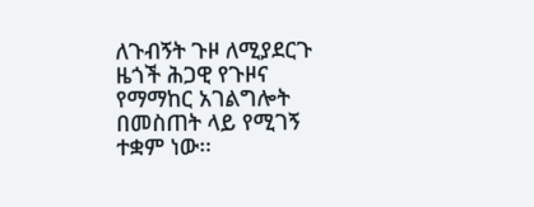ለጉብኝት ጉዞ ለሚያደርጉ ዜጎች ሕጋዊ የጉዞና የማማከር አገልግሎት በመስጠት ላይ የሚገኝ ተቋም ነው፡፡